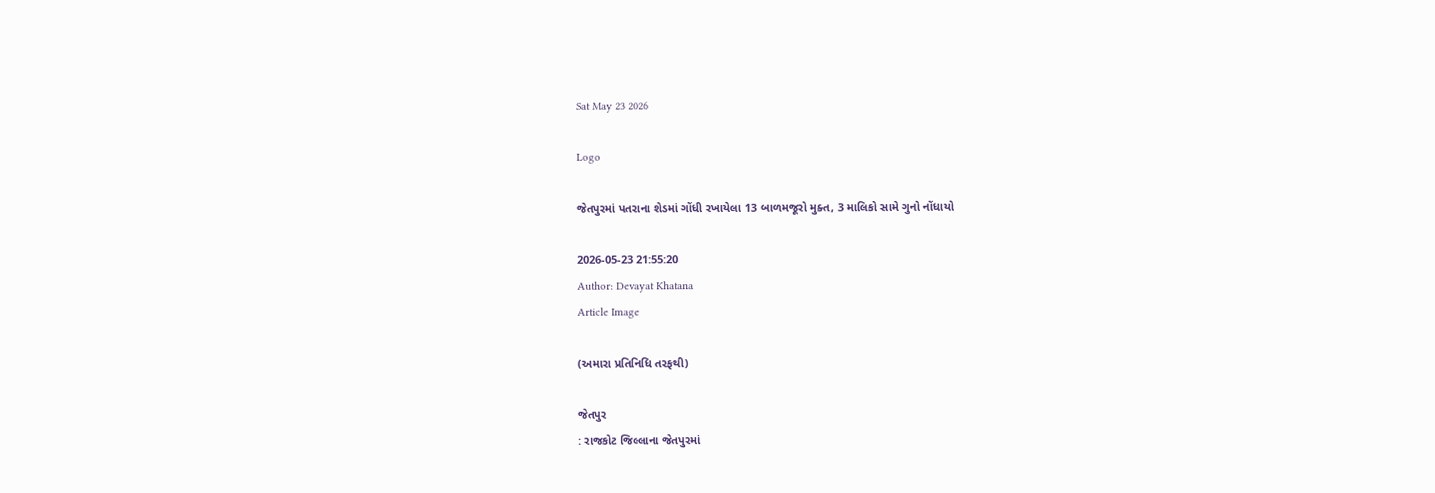Sat May 23 2026

Logo

જેતપુરમાં પતરાના શેડમાં ગોંધી રખાયેલા 13 બાળમજૂરો મુક્ત, 3 માલિકો સામે ગુનો નોંધાયો

2026-05-23 21:55:20
Author: Devayat Khatana
Article Image

(અમારા પ્રતિનિધિ તરફથી)

જેતપુર
: રાજકોટ જિલ્લાના જેતપુરમાં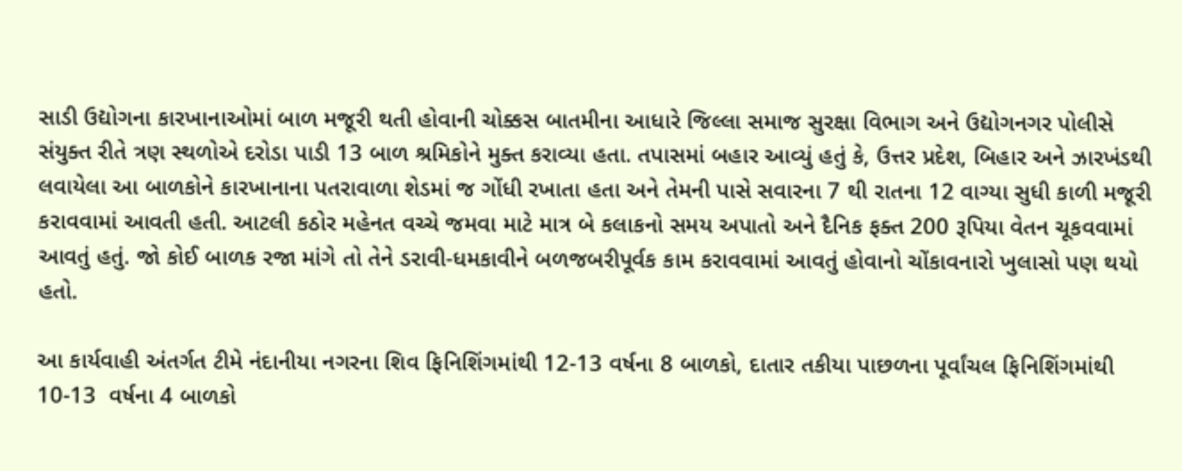સાડી ઉદ્યોગના કારખાનાઓમાં બાળ મજૂરી થતી હોવાની ચોક્કસ બાતમીના આધારે જિલ્લા સમાજ સુરક્ષા વિભાગ અને ઉદ્યોગનગર પોલીસે સંયુક્ત રીતે ત્રણ સ્થળોએ દરોડા પાડી 13 બાળ શ્રમિકોને મુક્ત કરાવ્યા હતા. તપાસમાં બહાર આવ્યું હતું કે, ઉત્તર પ્રદેશ, બિહાર અને ઝારખંડથી લવાયેલા આ બાળકોને કારખાનાના પતરાવાળા શેડમાં જ ગોંધી રખાતા હતા અને તેમની પાસે સવારના 7 થી રાતના 12 વાગ્યા સુધી કાળી મજૂરી કરાવવામાં આવતી હતી. આટલી કઠોર મહેનત વચ્ચે જમવા માટે માત્ર બે કલાકનો સમય અપાતો અને દૈનિક ફક્ત 200 રૂપિયા વેતન ચૂકવવામાં આવતું હતું. જો કોઈ બાળક રજા માંગે તો તેને ડરાવી-ધમકાવીને બળજબરીપૂર્વક કામ કરાવવામાં આવતું હોવાનો ચોંકાવનારો ખુલાસો પણ થયો હતો.

આ કાર્યવાહી અંતર્ગત ટીમે નંદાનીયા નગરના શિવ ફિનિશિંગમાંથી 12-13 વર્ષના 8 બાળકો, દાતાર તકીયા પાછળના પૂર્વાંચલ ફિનિશિંગમાંથી 10-13  વર્ષના 4 બાળકો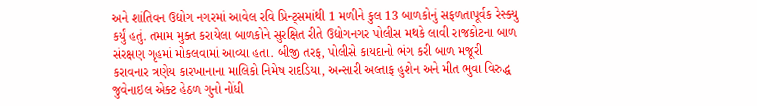અને શાંતિવન ઉદ્યોગ નગરમાં આવેલ રવિ પ્રિન્ટ્સમાંથી 1 મળીને કુલ 13 બાળકોનું સફળતાપૂર્વક રેસ્ક્યુ કર્યું હતું. તમામ મુક્ત કરાયેલા બાળકોને સુરક્ષિત રીતે ઉદ્યોગનગર પોલીસ મથકે લાવી રાજકોટના બાળ સંરક્ષણ ગૃહમાં મોકલવામાં આવ્યા હતા. બીજી તરફ, પોલીસે કાયદાનો ભંગ કરી બાળ મજૂરી કરાવનાર ત્રણેય કારખાનાના માલિકો નિમેષ રાદડિયા, અન્સારી અલ્તાફ હુશેન અને મીત ભુવા વિરુદ્ધ જુવેનાઇલ એક્ટ હેઠળ ગુનો નોંધી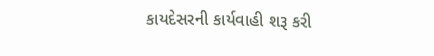કાયદેસરની કાર્યવાહી શરૂ કરી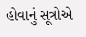હોવાનું સૂત્રોએ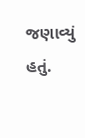જણાવ્યું હતું.